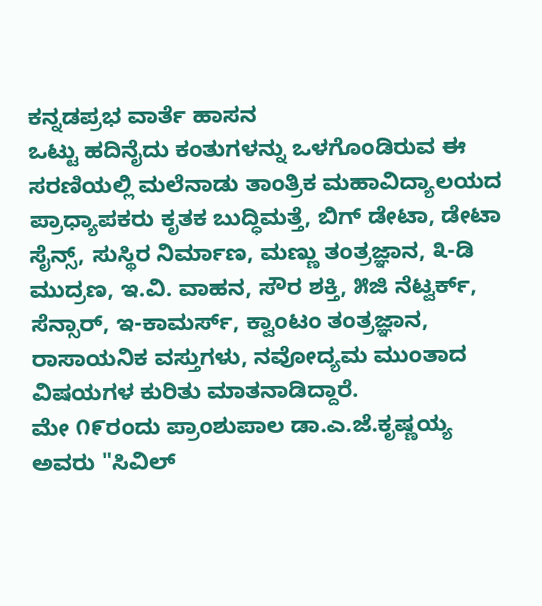ಕನ್ನಡಪ್ರಭ ವಾರ್ತೆ ಹಾಸನ
ಒಟ್ಟು ಹದಿನೈದು ಕಂತುಗಳನ್ನು ಒಳಗೊಂಡಿರುವ ಈ ಸರಣಿಯಲ್ಲಿ ಮಲೆನಾಡು ತಾಂತ್ರಿಕ ಮಹಾವಿದ್ಯಾಲಯದ ಪ್ರಾಧ್ಯಾಪಕರು ಕೃತಕ ಬುದ್ಧಿಮತ್ತೆ, ಬಿಗ್ ಡೇಟಾ, ಡೇಟಾ ಸೈನ್ಸ್, ಸುಸ್ಥಿರ ನಿರ್ಮಾಣ, ಮಣ್ಣು ತಂತ್ರಜ್ಞಾನ, ೩-ಡಿ ಮುದ್ರಣ, ಇ.ವಿ. ವಾಹನ, ಸೌರ ಶಕ್ತಿ, ೫ಜಿ ನೆಟ್ವರ್ಕ್, ಸೆನ್ಸಾರ್, ಇ-ಕಾಮರ್ಸ್, ಕ್ವಾಂಟಂ ತಂತ್ರಜ್ಞಾನ, ರಾಸಾಯನಿಕ ವಸ್ತುಗಳು, ನವೋದ್ಯಮ ಮುಂತಾದ ವಿಷಯಗಳ ಕುರಿತು ಮಾತನಾಡಿದ್ದಾರೆ.
ಮೇ ೧೯ರಂದು ಪ್ರಾಂಶುಪಾಲ ಡಾ.ಎ.ಜೆ.ಕೃಷ್ಣಯ್ಯ ಅವರು "ಸಿವಿಲ್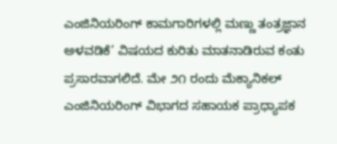ಎಂಜಿನಿಯರಿಂಗ್ ಕಾಮಗಾರಿಗಳಲ್ಲಿ ಮಣ್ಣು ತಂತ್ರಜ್ಞಾನ ಅಳವಡಿಕೆ’ ವಿಷಯದ ಕುರಿತು ಮಾತನಾಡಿರುವ ಕಂತು ಪ್ರಸಾರವಾಗಲಿದೆ. ಮೇ ೨೧ ರಂದು ಮೆಕ್ಯಾನಿಕಲ್ ಎಂಜಿನಿಯರಿಂಗ್ ವಿಭಾಗದ ಸಹಾಯಕ ಪ್ರಾಧ್ಯಾಪಕ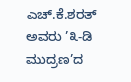ಎಚ್.ಕೆ.ಶರತ್ ಅವರು ’೩-ಡಿ ಮುದ್ರಣ’ದ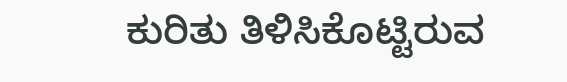ಕುರಿತು ತಿಳಿಸಿಕೊಟ್ಟಿರುವ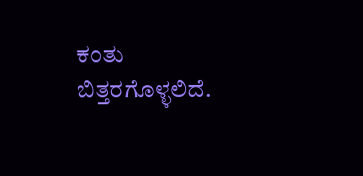ಕಂತು ಬಿತ್ತರಗೊಳ್ಳಲಿದೆ.